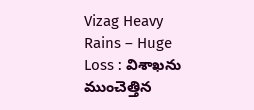Vizag Heavy Rains – Huge Loss : విశాఖ‌ను ముంచెత్తిన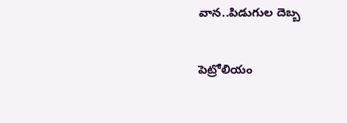వాన‌..పిడుగుల‌ దెబ్బ

పెట్రోలియం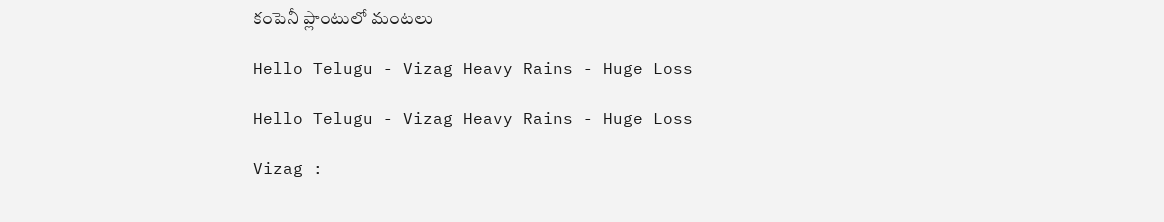కంపెనీ ప్లాంటులో మంట‌లు

Hello Telugu - Vizag Heavy Rains - Huge Loss

Hello Telugu - Vizag Heavy Rains - Huge Loss

Vizag :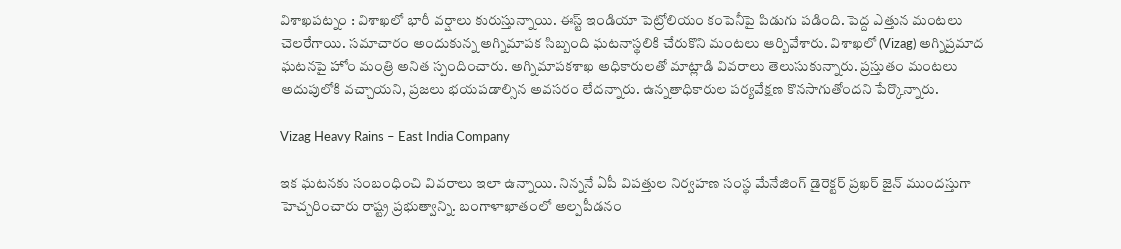విశాఖ‌పట్నం : విశాఖలో భారీ వర్షాలు కురుస్తున్నాయి. ఈస్ట్ ఇండియా పెట్రోలియం కంపెనీపై పిడుగు పడింది. పెద్ద ఎత్తున మంటలు చెలరేగాయి. సమాచారం అందుకున్న అగ్నిమాపక సిబ్బంది ఘటనాస్థలికి చేరుకొని మంటలు ఆర్బివేశారు. విశాఖలో (Vizag) అగ్నిప్రమాద ఘటనపై హోం మంత్రి అనిత స్పందించారు. అగ్నిమాపకశాఖ అధికారులతో మాట్లాడి వివరాలు తెలుసుకున్నారు. ప్రస్తుతం మంటలు అదుపులోకి వచ్చాయని, ప్రజలు భయపడాల్సిన అవసరం లేదన్నారు. ఉన్నతాధికారుల పర్యవేక్షణ కొనసాగుతోందని పేర్కొన్నారు.

Vizag Heavy Rains – East India Company

ఇక ఘ‌ట‌న‌కు సంబంధించి వివ‌రాలు ఇలా ఉన్నాయి. నిన్న‌నే ఏపీ విప‌త్తుల నిర్వ‌హ‌ణ సంస్థ మేనేజింగ్ డైరెక్ట‌ర్ ప్ర‌ఖ‌ర్ జైన్ ముంద‌స్తుగా హెచ్చ‌రించారు రాష్ట్ర ప్ర‌భుత్వాన్ని. బంగాళాఖాతంలో అల్ప‌పీడ‌నం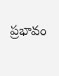ప్ర‌భావం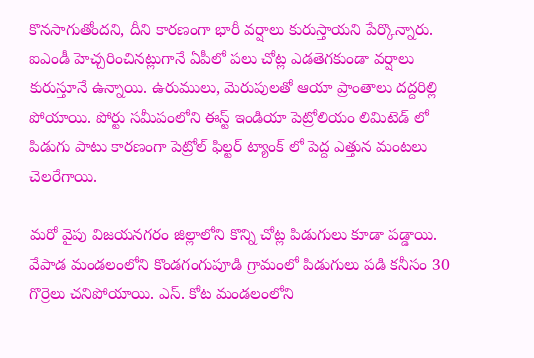కొన‌సాగుతోంద‌ని, దీని కార‌ణంగా భారీ వ‌ర్షాలు కురుస్తాయ‌ని పేర్కొన్నారు. ఐఎండీ హెచ్చ‌రించిన‌ట్లుగానే ఏపీలో ప‌లు చోట్ల ఎడతెగ‌కుండా వ‌ర్షాలు కురుస్తూనే ఉన్నాయి. ఉరుములు, మెరుపుల‌తో ఆయా ప్రాంతాలు ద‌ద్ద‌రిల్లి పోయాయి. పోర్టు సమీపంలోని ఈస్ట్ ఇండియా పెట్రోలియం లిమిటెడ్ లో పిడుగు పాటు కారణంగా పెట్రోల్ ఫిల్టర్ ట్యాంక్ లో పెద్ద ఎత్తున మంట‌లు చెల‌రేగాయి.

మ‌రో వైపు విజయనగరం జిల్లాలోని కొన్ని చోట్ల పిడుగులు కూడా పడ్డాయి. వేపాడ మండలంలోని కొండగంగుపూడి గ్రామంలో పిడుగులు పడి కనీసం 30 గొర్రెలు చనిపోయాయి. ఎస్. కోట మండలంలోని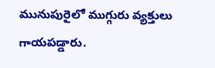మునుపురైలో ముగ్గురు వ్యక్తులు గాయపడ్డారు.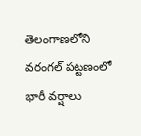తెలంగాణలోని వరంగల్ పట్టణంలో భారీ వర్షాలు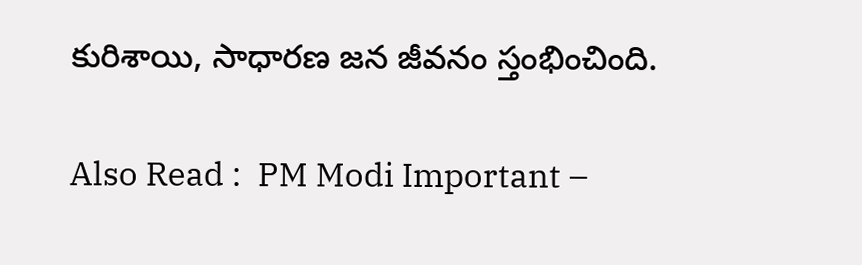కురిశాయి, సాధారణ జన జీవనం స్తంభించింది.

Also Read :  PM Modi Important –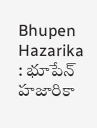Bhupen Hazarika : భూపేన్ హ‌జారికా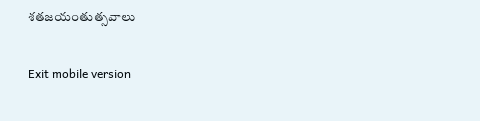శ‌త‌జ‌యంతుత్స‌వాలు

Exit mobile version